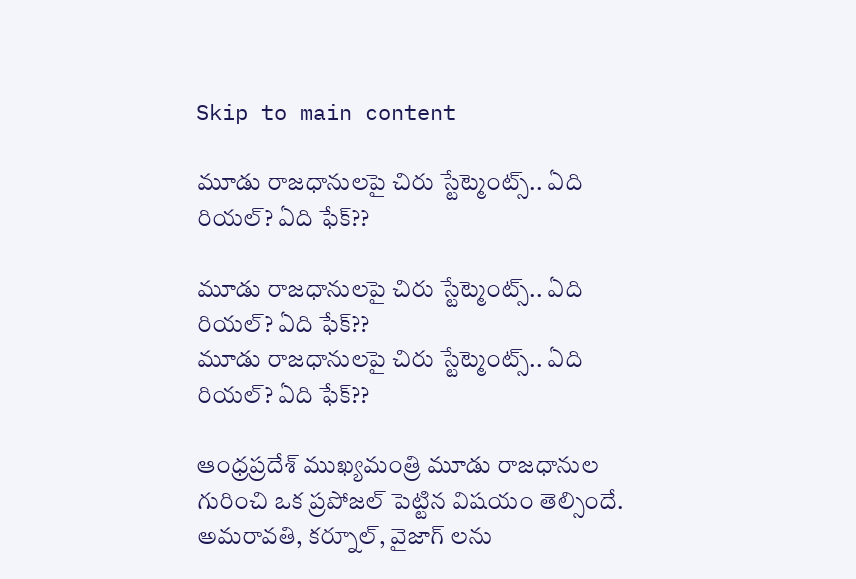Skip to main content

మూడు రాజధానులపై చిరు స్టేట్మెంట్స్.. ఏది రియల్? ఏది ఫేక్??

మూడు రాజధానులపై చిరు స్టేట్మెంట్స్.. ఏది రియల్? ఏది ఫేక్??
మూడు రాజధానులపై చిరు స్టేట్మెంట్స్.. ఏది రియల్? ఏది ఫేక్??

ఆంధ్రప్రదేశ్ ముఖ్యమంత్రి మూడు రాజధానుల గురించి ఒక ప్రపోజల్ పెట్టిన విషయం తెల్సిందే. అమరావతి, కర్నూల్, వైజాగ్ లను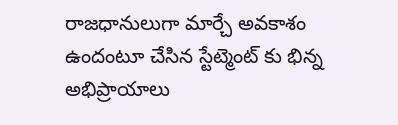రాజధానులుగా మార్చే అవకాశం ఉందంటూ చేసిన స్టేట్మెంట్ కు భిన్న అభిప్రాయాలు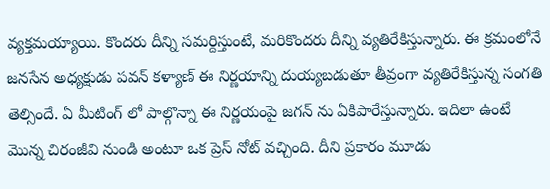వ్యక్తమయ్యాయి. కొందరు దీన్ని సమర్దిస్తుంటే, మరికొందరు దీన్ని వ్యతిరేకిస్తున్నారు. ఈ క్రమంలోనే జనసేన అధ్యక్షుడు పవన్ కళ్యాణ్ ఈ నిర్ణయాన్ని దుయ్యబడుతూ తీవ్రంగా వ్యతిరేకిస్తున్న సంగతి తెల్సిందే. ఏ మీటింగ్ లో పాల్గొన్నా ఈ నిర్ణయంపై జగన్ ను ఏకిపారేస్తున్నారు. ఇదిలా ఉంటే మొన్న చిరంజీవి నుండి అంటూ ఒక ప్రెస్ నోట్ వచ్చింది. దీని ప్రకారం మూడు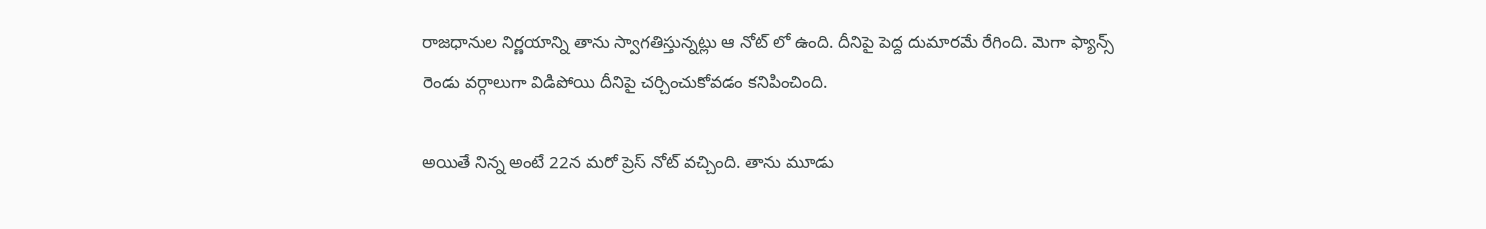రాజధానుల నిర్ణయాన్ని తాను స్వాగతిస్తున్నట్లు ఆ నోట్ లో ఉంది. దీనిపై పెద్ద దుమారమే రేగింది. మెగా ఫ్యాన్స్ రెండు వర్గాలుగా విడిపోయి దీనిపై చర్చించుకోవడం కనిపించింది.

అయితే నిన్న అంటే 22న మరో ప్రెస్ నోట్ వచ్చింది. తాను మూడు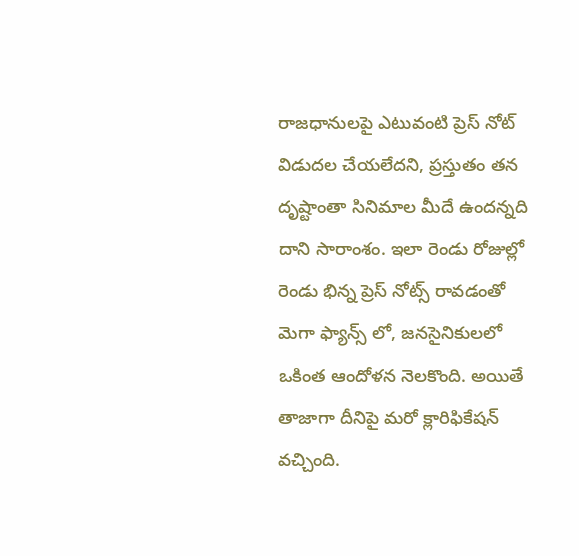రాజధానులపై ఎటువంటి ప్రెస్ నోట్ విడుదల చేయలేదని, ప్రస్తుతం తన దృష్టాంతా సినిమాల మీదే ఉందన్నది దాని సారాంశం. ఇలా రెండు రోజుల్లో రెండు భిన్న ప్రెస్ నోట్స్ రావడంతో మెగా ఫ్యాన్స్ లో, జనసైనికులలో ఒకింత ఆందోళన నెలకొంది. అయితే తాజాగా దీనిపై మరో క్లారిఫికేషన్ వచ్చింది.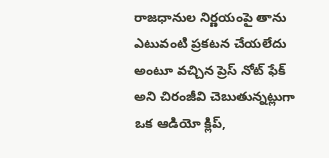రాజధానుల నిర్ణయంపై తాను ఎటువంటి ప్రకటన చేయలేదు అంటూ వచ్చిన ప్రెస్ నోట్ ఫేక్ అని చిరంజీవి చెబుతున్నట్లుగా ఒక ఆడియో క్లిప్,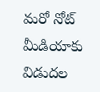మరో నోట్ మీడియాకు విడుదల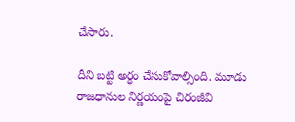చేసారు.

దీని బట్టి అర్ధం చేసుకోవాల్సింది. మూడు రాజధానుల నిర్ణయంపై చిరంజీవి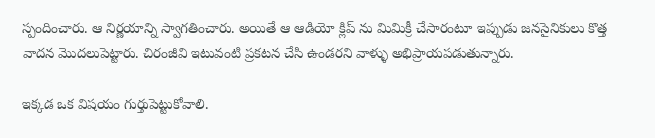స్పందించారు. ఆ నిర్ణయాన్ని స్వాగతించారు. అయితే ఆ ఆడియో క్లిప్ ను మిమిక్రీ చేసారంటూ ఇప్పుడు జనసైనికులు కొత్త వాదన మొదలుపెట్టారు. చిరంజీవి ఇటువంటి ప్రకటన చేసి ఉండరని వాళ్ళు అభిప్రాయపడుతున్నారు.

ఇక్కడ ఒక విషయం గుర్తుపెట్టుకోవాలి.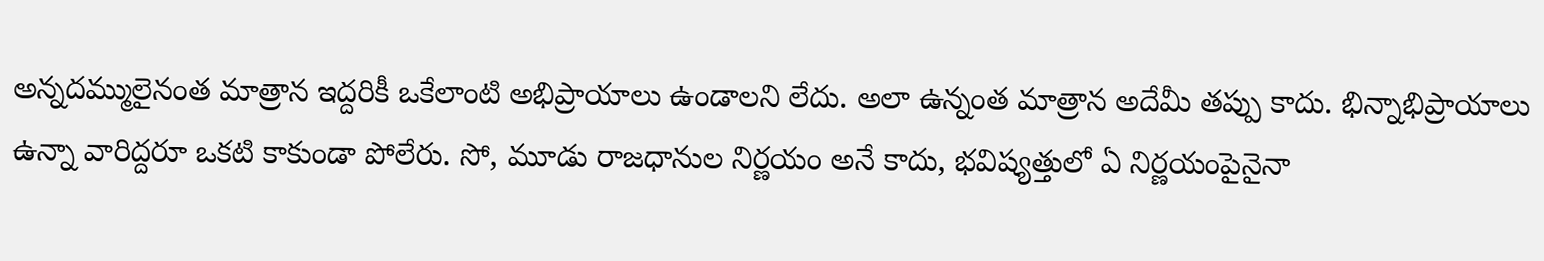అన్నదమ్ములైనంత మాత్రాన ఇద్దరికీ ఒకేలాంటి అభిప్రాయాలు ఉండాలని లేదు. అలా ఉన్నంత మాత్రాన అదేమీ తప్పు కాదు. భిన్నాభిప్రాయాలు ఉన్నా వారిద్దరూ ఒకటి కాకుండా పోలేరు. సో, మూడు రాజధానుల నిర్ణయం అనే కాదు, భవిష్యత్తులో ఏ నిర్ణయంపైనైనా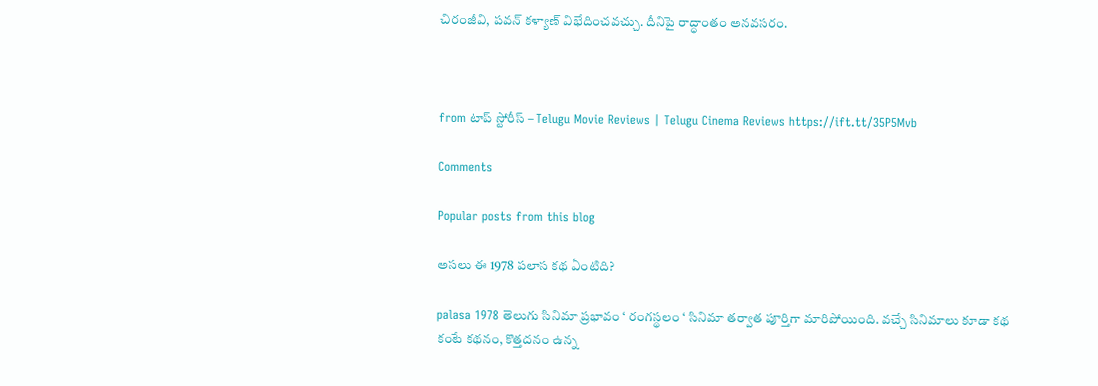చిరంజీవి, పవన్ కళ్యాణ్ విభేదించవచ్చు. దీనిపై రాద్ధాంతం అనవసరం.



from టాప్ స్టోరీస్ – Telugu Movie Reviews | Telugu Cinema Reviews https://ift.tt/35P5Mvb

Comments

Popular posts from this blog

అసలు ఈ 1978 పలాస కథ ఏంటిది?

palasa 1978 తెలుగు సినిమా ప్రభావం ‘ రంగస్థలం ‘ సినిమా తర్వాత పూర్తిగా మారిపోయింది. వచ్చే సినిమాలు కూడా కథ కంటే కథనం, కొత్తదనం ఉన్న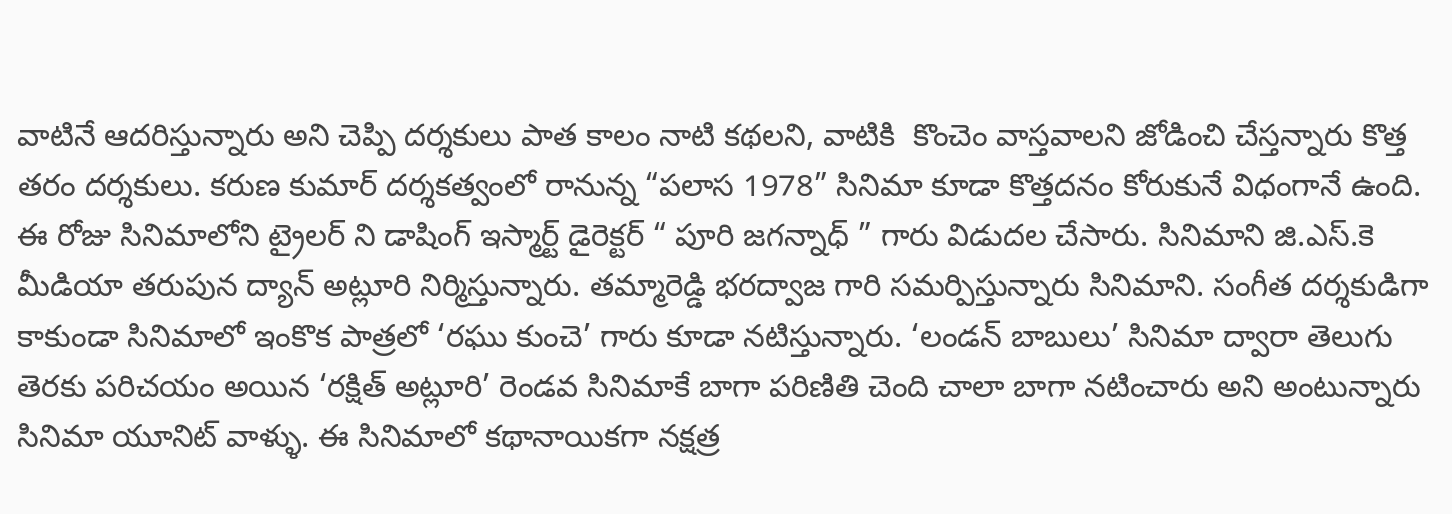వాటినే ఆదరిస్తున్నారు అని చెప్పి దర్శకులు పాత కాలం నాటి కథలని, వాటికి  కొంచెం వాస్తవాలని జోడించి చేస్తన్నారు కొత్త తరం దర్శకులు. కరుణ కుమార్ దర్శకత్వంలో రానున్న “పలాస 1978” సినిమా కూడా కొత్తదనం కోరుకునే విధంగానే ఉంది. ఈ రోజు సినిమాలోని ట్రైలర్ ని డాషింగ్ ఇస్మార్ట్ డైరెక్టర్ “ పూరి జగన్నాధ్ ” గారు విడుదల చేసారు. సినిమాని జి.ఎస్.కె మీడియా తరుపున ద్యాన్ అట్లూరి నిర్మిస్తున్నారు. తమ్మారెడ్డి భరద్వాజ గారి సమర్పిస్తున్నారు సినిమాని. సంగీత దర్శకుడిగా కాకుండా సినిమాలో ఇంకొక పాత్రలో ‘రఘు కుంచె’ గారు కూడా నటిస్తున్నారు. ‘లండన్ బాబులు’ సినిమా ద్వారా తెలుగు తెరకు పరిచయం అయిన ‘రక్షిత్ అట్లూరి’ రెండవ సినిమాకే బాగా పరిణితి చెంది చాలా బాగా నటించారు అని అంటున్నారు సినిమా యూనిట్ వాళ్ళు. ఈ సినిమాలో కథానాయికగా నక్షత్ర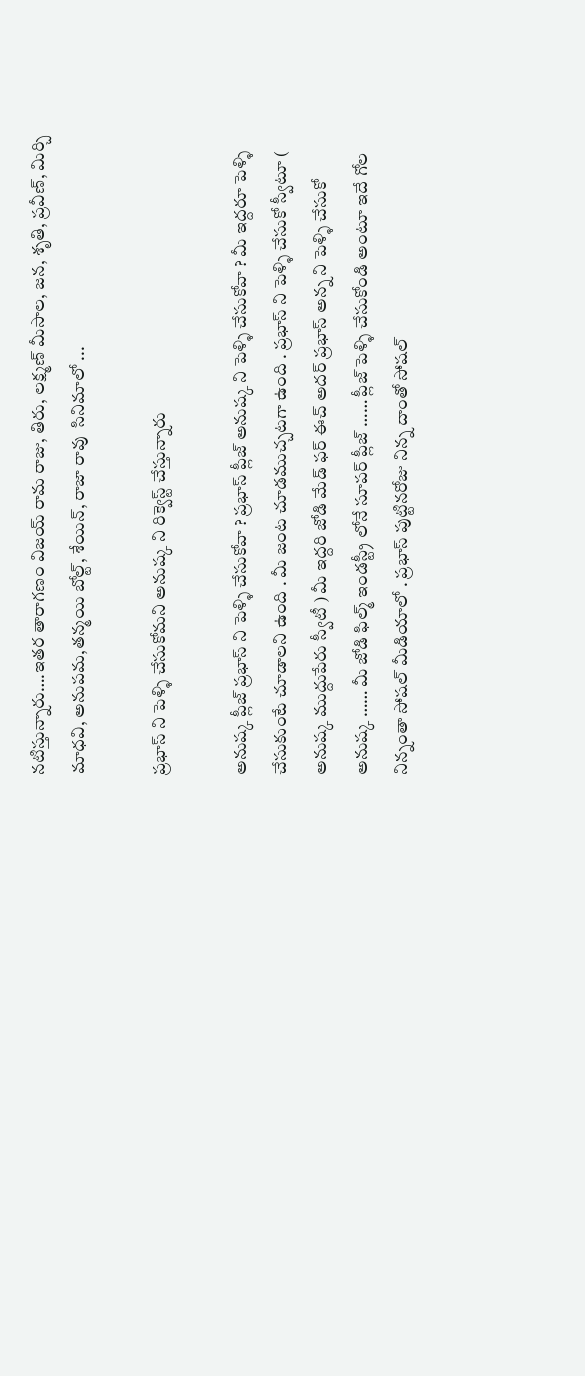నటిస్తున్నారు….ఇతర తారాగణం విజయ్ రామ రాజు, తిరు, లక్ష్మణ్ మీసాల, జన, శృతి, ప్రవీణ్, మిర్చి మాధవి, అనుపమ,తన్మయి బోల్ట్, శేయిన్, రాజా రావు  సినిమాలో ...

ప్రభాస్ ని పెళ్ళి చేసుకోమని అనుష్క ని రిక్వెస్ట్ చేస్తున్నారు

అనుష్క ప్లీజ్ ప్రభాస్ ని పెళ్ళి చేసుకోవా ? ప్రభాస్ ప్లీజ్ అనుష్క ని పెళ్ళి చేసుకోవా ? మీ ఇద్దరూ పెళ్ళి చేసుకుంటే చూడాలని ఉంది . మీ జంట చూడముచ్చటగా ఉంది . ప్రభాస్ ని పెళ్ళి చేసుకో స్వీటూ ( అనుష్క ముద్దుపేరు స్వీటీ ) మీ ఇద్దరి జోడి మేడ్ ఫర్ ఈచ్ అదర్ ప్రభాస్ అన్న ని పెళ్ళి చేసుకో అనుష్క …… మీ జోడి ఫిల్మ్ ఇండస్ట్రీ లోనే సూపర్ ప్లీజ్ …… ప్లీజ్ పెళ్ళి చేసుకోండి అంటూ ఇదే గోల నిన్నంతా సోషల్ మీడియాలో . ప్రభాస్ పుట్టినరోజు నిన్న దాంతో సోషల్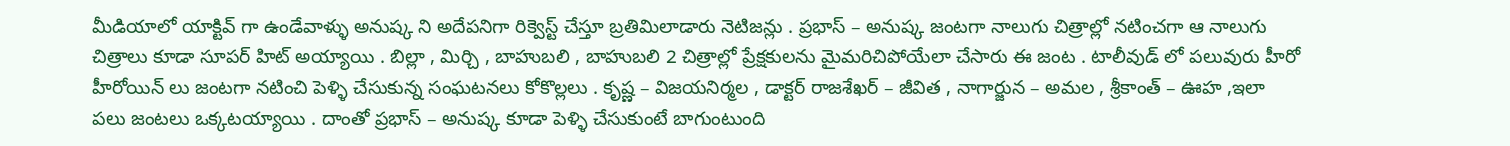మీడియాలో యాక్టివ్ గా ఉండేవాళ్ళు అనుష్క ని అదేపనిగా రిక్వెస్ట్ చేస్తూ బ్రతిమిలాడారు నెటిజన్లు . ప్రభాస్ – అనుష్క జంటగా నాలుగు చిత్రాల్లో నటించగా ఆ నాలుగు చిత్రాలు కూడా సూపర్ హిట్ అయ్యాయి . బిల్లా , మిర్చి , బాహుబలి , బాహుబలి 2 చిత్రాల్లో ప్రేక్షకులను మైమరిచిపోయేలా చేసారు ఈ జంట . టాలీవుడ్ లో పలువురు హీరో హీరోయిన్ లు జంటగా నటించి పెళ్ళి చేసుకున్న సంఘటనలు కోకొల్లలు . కృష్ణ – విజయనిర్మల , డాక్టర్ రాజశేఖర్ – జీవిత , నాగార్జున – అమల , శ్రీకాంత్ – ఊహ ,ఇలా పలు జంటలు ఒక్కటయ్యాయి . దాంతో ప్రభాస్ – అనుష్క కూడా పెళ్ళి చేసుకుంటే బాగుంటుంది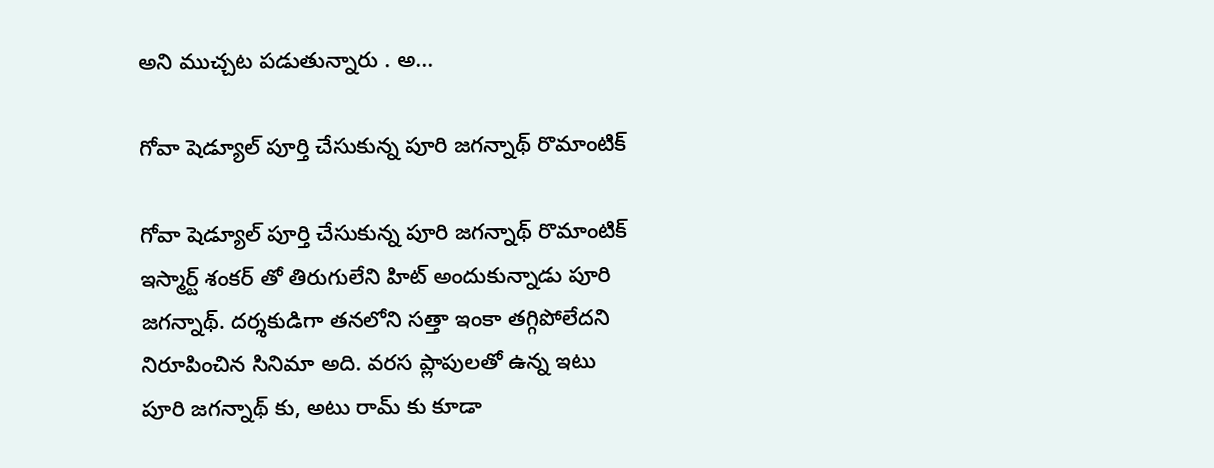అని ముచ్చట పడుతున్నారు . అ...

గోవా షెడ్యూల్ పూర్తి చేసుకున్న పూరి జగన్నాథ్ రొమాంటిక్

గోవా షెడ్యూల్ పూర్తి చేసుకున్న పూరి జగన్నాథ్ రొమాంటిక్ ఇస్మార్ట్ శంకర్ తో తిరుగులేని హిట్ అందుకున్నాడు పూరి జగన్నాథ్. దర్శకుడిగా తనలోని సత్తా ఇంకా తగ్గిపోలేదని నిరూపించిన సినిమా అది. వరస ప్లాపులతో ఉన్న ఇటు పూరి జగన్నాథ్ కు, అటు రామ్ కు కూడా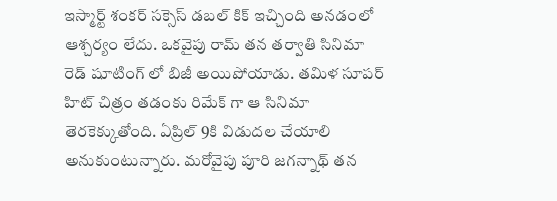ఇస్మార్ట్ శంకర్ సక్సెస్ డబల్ కిక్ ఇచ్చింది అనడంలో ఆశ్చర్యం లేదు. ఒకవైపు రామ్ తన తర్వాతి సినిమా రెడ్ షూటింగ్ లో బిజీ అయిపోయాడు. తమిళ సూపర్ హిట్ చిత్రం తడంకు రిమేక్ గా ఆ సినిమా తెరకెక్కుతోంది. ఏప్రిల్ 9కి విడుదల చేయాలి అనుకుంటున్నారు. మరోవైపు పూరి జగన్నాథ్ తన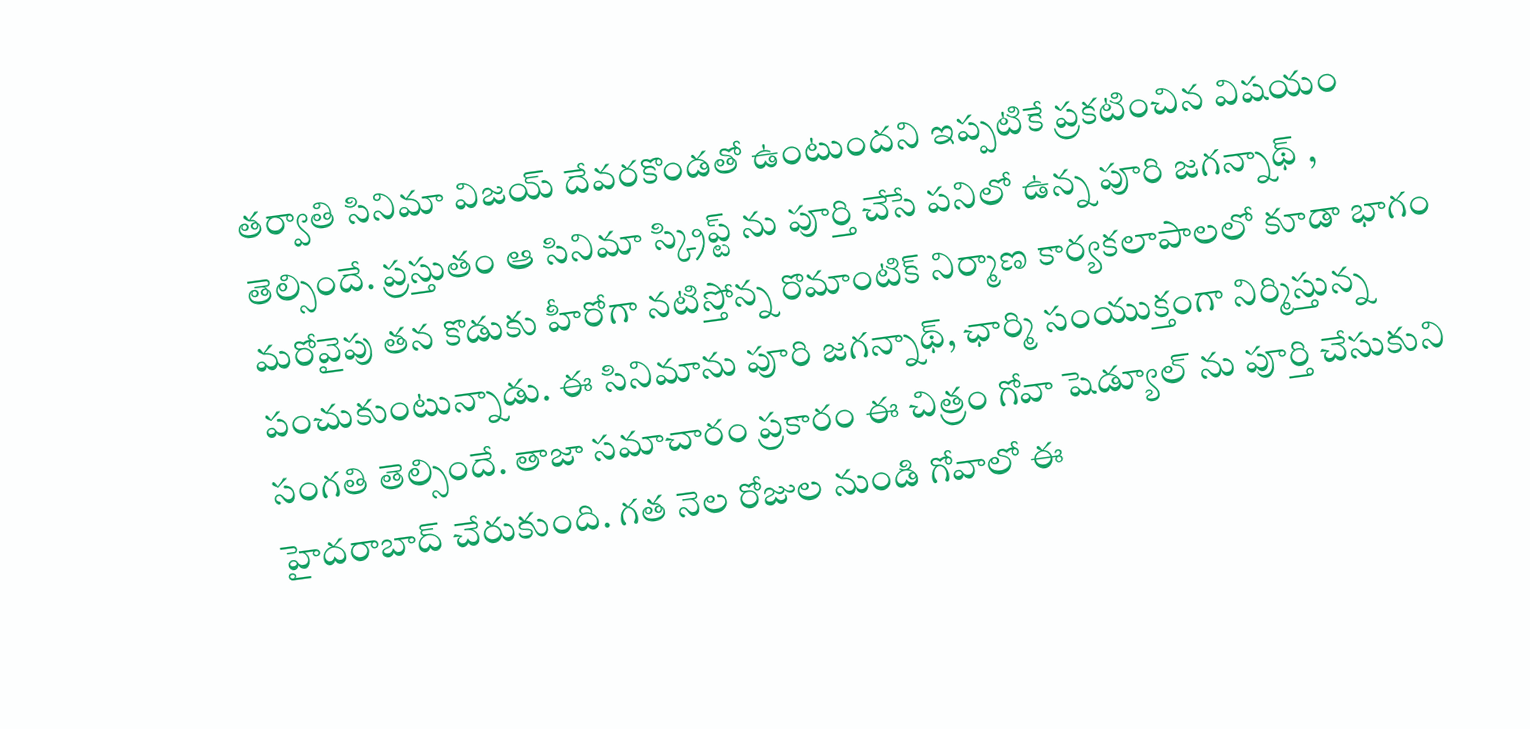తర్వాతి సినిమా విజయ్ దేవరకొండతో ఉంటుందని ఇప్పటికే ప్రకటించిన విషయం తెల్సిందే. ప్రస్తుతం ఆ సినిమా స్క్రిప్ట్ ను పూర్తి చేసే పనిలో ఉన్న పూరి జగన్నాథ్ , మరోవైపు తన కొడుకు హీరోగా నటిస్తోన్న రొమాంటిక్ నిర్మాణ కార్యకలాపాలలో కూడా భాగం పంచుకుంటున్నాడు. ఈ సినిమాను పూరి జగన్నాథ్, ఛార్మి సంయుక్తంగా నిర్మిస్తున్న సంగతి తెల్సిందే. తాజా సమాచారం ప్రకారం ఈ చిత్రం గోవా షెడ్యూల్ ను పూర్తి చేసుకుని హైదరాబాద్ చేరుకుంది. గత నెల రోజుల నుండి గోవాలో ఈ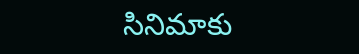సినిమాకు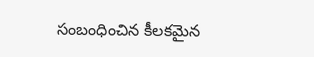సంబంధించిన కీలకమైన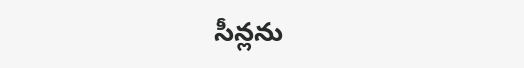సీన్లను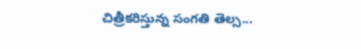చిత్రీకరిస్తున్న సంగతి తెల్స...